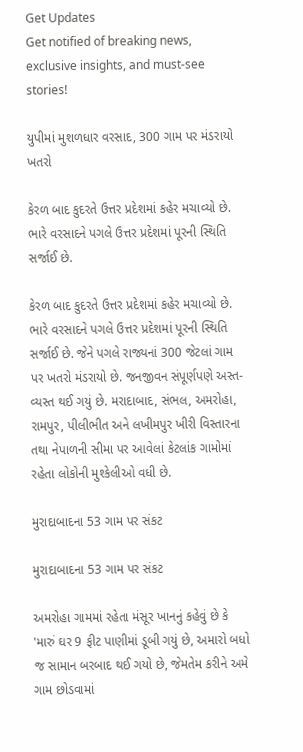Get Updates
Get notified of breaking news, exclusive insights, and must-see stories!

યુપીમાં મુશળધાર વરસાદ, 300 ગામ પર મંડરાયો ખતરો

કેરળ બાદ કુદરતે ઉત્તર પ્રદેશમાં કહેર મચાવ્યો છે. ભારે વરસાદને પગલે ઉત્તર પ્રદેશમાં પૂરની સ્થિતિ સર્જાઈ છે.

કેરળ બાદ કુદરતે ઉત્તર પ્રદેશમાં કહેર મચાવ્યો છે. ભારે વરસાદને પગલે ઉત્તર પ્રદેશમાં પૂરની સ્થિતિ સર્જાઈ છે. જેને પગલે રાજ્યનાં 300 જેટલાં ગામ પર ખતરો મંડરાયો છે. જનજીવન સંપૂર્ણપણે અસ્ત-વ્યસ્ત થઈ ગયું છે. મરાદાબાદ, સંભલ, અમરોહા, રામપુર, પીલીભીત અને લખીમપુર ખીરી વિસ્તારના તથા નેપાળની સીમા પર આવેલાં કેટલાંક ગામોમાં રહેતા લોકોની મુશ્કેલીઓ વધી છે.

મુરાદાબાદના 53 ગામ પર સંકટ

મુરાદાબાદના 53 ગામ પર સંકટ

અમરોહા ગામમાં રહેતા મંસૂર ખાનનું કહેવું છે કે 'મારું ઘર 9 ફીટ પાણીમાં ડૂબી ગયું છે, અમારો બધો જ સામાન બરબાદ થઈ ગયો છે, જેમતેમ કરીને અમે ગામ છોડવામાં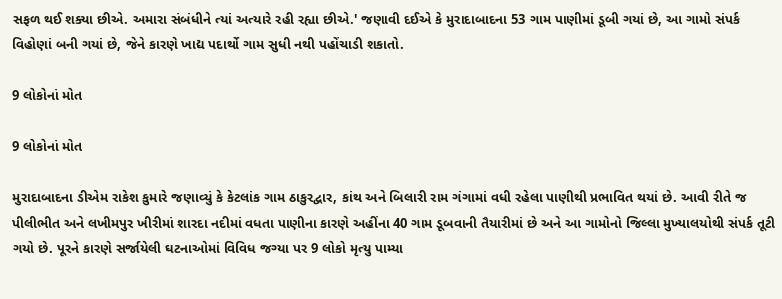સફળ થઈ શક્યા છીએ. અમારા સંબંધીને ત્યાં અત્યારે રહી રહ્યા છીએ.' જણાવી દઈએ કે મુરાદાબાદના 53 ગામ પાણીમાં ડૂબી ગયાં છે, આ ગામો સંપર્ક વિહોણાં બની ગયાં છે, જેને કારણે ખાદ્ય પદાર્થો ગામ સુધી નથી પહોંચાડી શકાતો.

9 લોકોનાં મોત

9 લોકોનાં મોત

મુરાદાબાદના ડીએમ રાકેશ કુમારે જણાવ્યું કે કેટલાંક ગામ ઠાકુરદ્વાર, કાંથ અને બિલારી રામ ગંગામાં વધી રહેલા પાણીથી પ્રભાવિત થયાં છે. આવી રીતે જ પીલીભીત અને લખીમપુર ખીરીમાં શારદા નદીમાં વધતા પાણીના કારણે અહીંના 40 ગામ ડૂબવાની તૈયારીમાં છે અને આ ગામોનો જિલ્લા મુખ્યાલયોથી સંપર્ક તૂટી ગયો છે. પૂરને કારણે સર્જાયેલી ઘટનાઓમાં વિવિધ જગ્યા પર 9 લોકો મૃત્યુ પામ્યા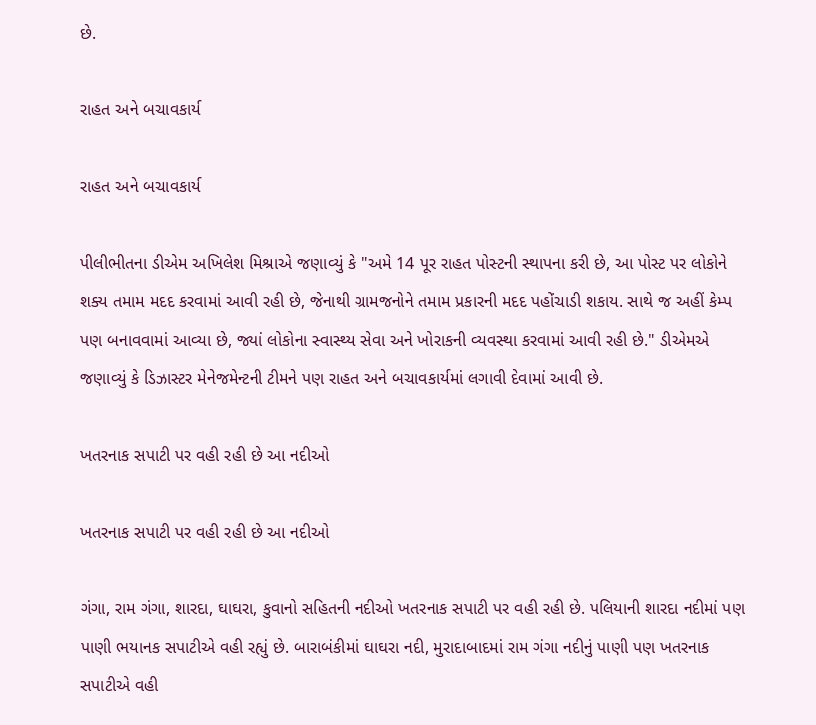છે.

રાહત અને બચાવકાર્ય

રાહત અને બચાવકાર્ય

પીલીભીતના ડીએમ અખિલેશ મિશ્રાએ જણાવ્યું કે "અમે 14 પૂર રાહત પોસ્ટની સ્થાપના કરી છે, આ પોસ્ટ પર લોકોને શક્ય તમામ મદદ કરવામાં આવી રહી છે, જેનાથી ગ્રામજનોને તમામ પ્રકારની મદદ પહોંચાડી શકાય. સાથે જ અહીં કેમ્પ પણ બનાવવામાં આવ્યા છે, જ્યાં લોકોના સ્વાસ્થ્ય સેવા અને ખોરાકની વ્યવસ્થા કરવામાં આવી રહી છે." ડીએમએ જણાવ્યું કે ડિઝાસ્ટર મેનેજમેન્ટની ટીમને પણ રાહત અને બચાવકાર્યમાં લગાવી દેવામાં આવી છે.

ખતરનાક સપાટી પર વહી રહી છે આ નદીઓ

ખતરનાક સપાટી પર વહી રહી છે આ નદીઓ

ગંગા, રામ ગંગા, શારદા, ઘાઘરા, કુવાનો સહિતની નદીઓ ખતરનાક સપાટી પર વહી રહી છે. પલિયાની શારદા નદીમાં પણ પાણી ભયાનક સપાટીએ વહી રહ્યું છે. બારાબંકીમાં ઘાઘરા નદી, મુરાદાબાદમાં રામ ગંગા નદીનું પાણી પણ ખતરનાક સપાટીએ વહી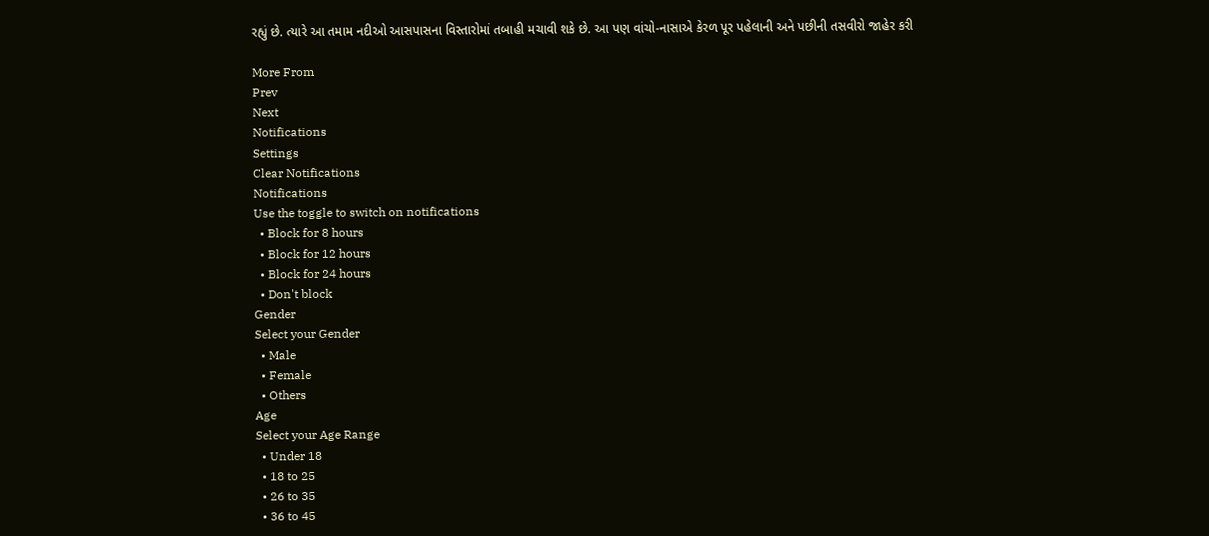રહ્યું છે. ત્યારે આ તમામ નદીઓ આસપાસના વિસ્તારોમાં તબાહી મચાવી શકે છે. આ પણ વાંચો-નાસાએ કેરળ પૂર પહેલાની અને પછીની તસવીરો જાહેર કરી

More From
Prev
Next
Notifications
Settings
Clear Notifications
Notifications
Use the toggle to switch on notifications
  • Block for 8 hours
  • Block for 12 hours
  • Block for 24 hours
  • Don't block
Gender
Select your Gender
  • Male
  • Female
  • Others
Age
Select your Age Range
  • Under 18
  • 18 to 25
  • 26 to 35
  • 36 to 45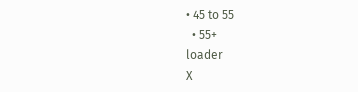• 45 to 55
  • 55+
loader
X